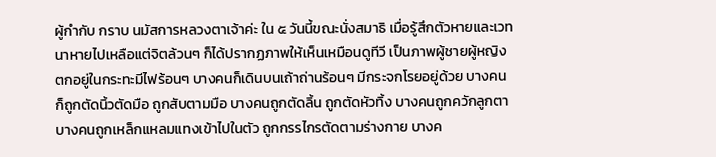ผู้กำกับ กราบ นมัสการหลวงตาเจ้าค่ะ ใน ๕ วันนี้ขณะนั่งสมาธิ เมื่อรู้สึกตัวหายและเวทนาหายไปเหลือแต่จิตล้วนๆ ก็ได้ปรากฏภาพให้เห็นเหมือนดูทีวี เป็นภาพผู้ชายผู้หญิงตกอยู่ในกระทะมีไฟร้อนๆ บางคนก็เดินบนเถ้าถ่านร้อนๆ มีกระจกโรยอยู่ด้วย บางคนก็ถูกตัดนิ้วตัดมือ ถูกสับตามมือ บางคนถูกตัดลิ้น ถูกตัดหัวทิ้ง บางคนถูกควักลูกตา บางคนถูกเหล็กแหลมแทงเข้าไปในตัว ถูกกรรไกรตัดตามร่างกาย บางค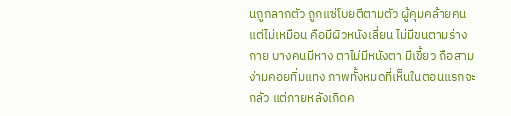นถูกลากตัว ถูกแซ่โบยตีตามตัว ผู้คุมคล้ายคนแต่ไม่เหมือน คือมีผิวหนังเลี่ยน ไม่มีขนตามร่างกาย บางคนมีหาง ตาไม่มีหนังตา มีเขี้ยว ถือสามง่ามคอยทิ่มแทง ภาพทั้งหมดที่เห็นในตอนแรกจะกลัว แต่ภายหลังเกิดค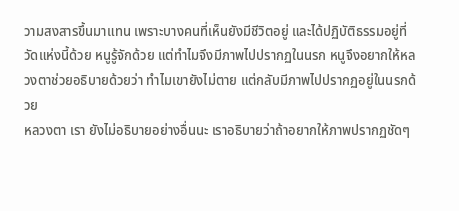วามสงสารขึ้นมาแทน เพราะบางคนที่เห็นยังมีชีวิตอยู่ และได้ปฏิบัติธรรมอยู่ที่วัดแห่งนี้ด้วย หนูรู้จักด้วย แต่ทำไมจึงมีภาพไปปรากฏในนรก หนูจึงอยากให้หลวงตาช่วยอธิบายด้วยว่า ทำไมเขายังไม่ตาย แต่กลับมีภาพไปปรากฏอยู่ในนรกด้วย
หลวงตา เรา ยังไม่อธิบายอย่างอื่นนะ เราอธิบายว่าถ้าอยากให้ภาพปรากฏชัดๆ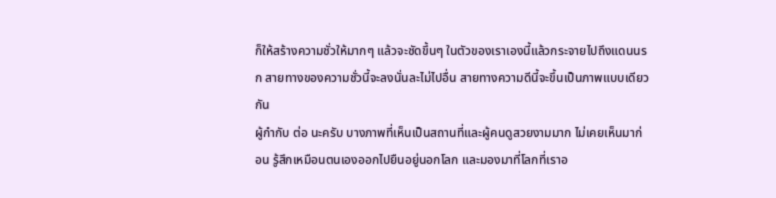ก็ให้สร้างความชั่วให้มากๆ แล้วจะชัดขึ้นๆ ในตัวของเราเองนี้แล้วกระจายไปถึงแดนนรก สายทางของความชั่วนี้จะลงนั่นละไม่ไปอื่น สายทางความดีนี้จะขึ้นเป็นภาพแบบเดียวกัน
ผู้กำกับ ต่อ นะครับ บางภาพที่เห็นเป็นสถานที่และผู้คนดูสวยงามมาก ไม่เคยเห็นมาก่อน รู้สึกเหมือนตนเองออกไปยืนอยู่นอกโลก และมองมาที่โลกที่เราอ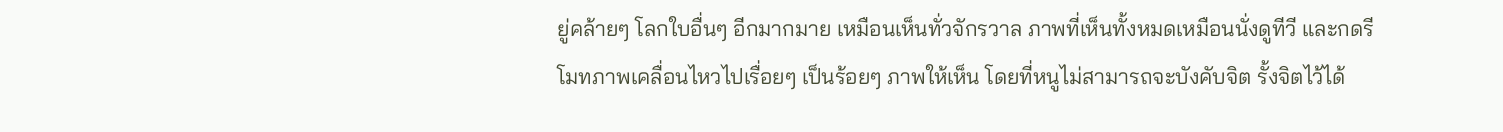ยู่คล้ายๆ โลกใบอื่นๆ อีกมากมาย เหมือนเห็นทั่วจักรวาล ภาพที่เห็นทั้งหมดเหมือนนั่งดูทีวี และกดรีโมทภาพเคลื่อนไหวไปเรื่อยๆ เป็นร้อยๆ ภาพให้เห็น โดยที่หนูไม่สามารถจะบังคับจิต รั้งจิตไว้ได้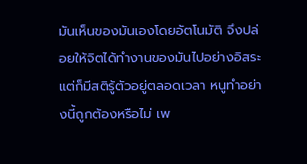มันเห็นของมันเองโดยอัตโนมัติ จึงปล่อยให้จิตได้ทำงานของมันไปอย่างอิสระ แต่ก็มีสติรู้ตัวอยู่ตลอดเวลา หนูทำอย่างนี้ถูกต้องหรือไม่ เพ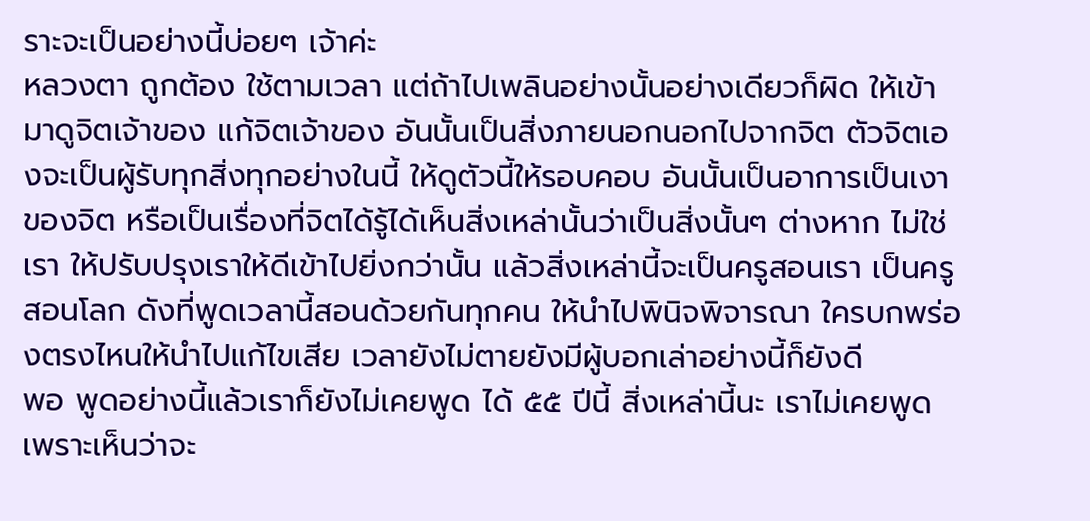ราะจะเป็นอย่างนี้บ่อยๆ เจ้าค่ะ
หลวงตา ถูกต้อง ใช้ตามเวลา แต่ถ้าไปเพลินอย่างนั้นอย่างเดียวก็ผิด ให้เข้ามาดูจิตเจ้าของ แก้จิตเจ้าของ อันนั้นเป็นสิ่งภายนอกนอกไปจากจิต ตัวจิตเองจะเป็นผู้รับทุกสิ่งทุกอย่างในนี้ ให้ดูตัวนี้ให้รอบคอบ อันนั้นเป็นอาการเป็นเงาของจิต หรือเป็นเรื่องที่จิตได้รู้ได้เห็นสิ่งเหล่านั้นว่าเป็นสิ่งนั้นๆ ต่างหาก ไม่ใช่เรา ให้ปรับปรุงเราให้ดีเข้าไปยิ่งกว่านั้น แล้วสิ่งเหล่านี้จะเป็นครูสอนเรา เป็นครูสอนโลก ดังที่พูดเวลานี้สอนด้วยกันทุกคน ให้นำไปพินิจพิจารณา ใครบกพร่องตรงไหนให้นำไปแก้ไขเสีย เวลายังไม่ตายยังมีผู้บอกเล่าอย่างนี้ก็ยังดี
พอ พูดอย่างนี้แล้วเราก็ยังไม่เคยพูด ได้ ๕๕ ปีนี้ สิ่งเหล่านี้นะ เราไม่เคยพูดเพราะเห็นว่าจะ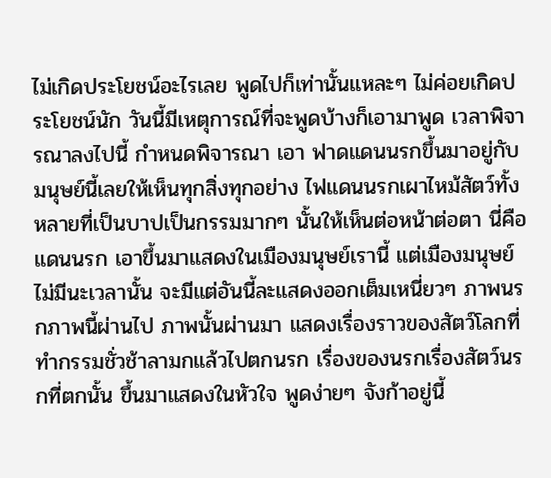ไม่เกิดประโยชน์อะไรเลย พูดไปก็เท่านั้นแหละๆ ไม่ค่อยเกิดประโยชน์นัก วันนี้มีเหตุการณ์ที่จะพูดบ้างก็เอามาพูด เวลาพิจารณาลงไปนี้ กำหนดพิจารณา เอา ฟาดแดนนรกขึ้นมาอยู่กับมนุษย์นี้เลยให้เห็นทุกสิ่งทุกอย่าง ไฟแดนนรกเผาไหม้สัตว์ทั้งหลายที่เป็นบาปเป็นกรรมมากๆ นั้นให้เห็นต่อหน้าต่อตา นี่คือแดนนรก เอาขึ้นมาแสดงในเมืองมนุษย์เรานี้ แต่เมืองมนุษย์ไม่มีนะเวลานั้น จะมีแต่อันนี้ละแสดงออกเต็มเหนี่ยวๆ ภาพนรกภาพนี้ผ่านไป ภาพนั้นผ่านมา แสดงเรื่องราวของสัตว์โลกที่ทำกรรมชั่วช้าลามกแล้วไปตกนรก เรื่องของนรกเรื่องสัตว์นรกที่ตกนั้น ขึ้นมาแสดงในหัวใจ พูดง่ายๆ จังก้าอยู่นี้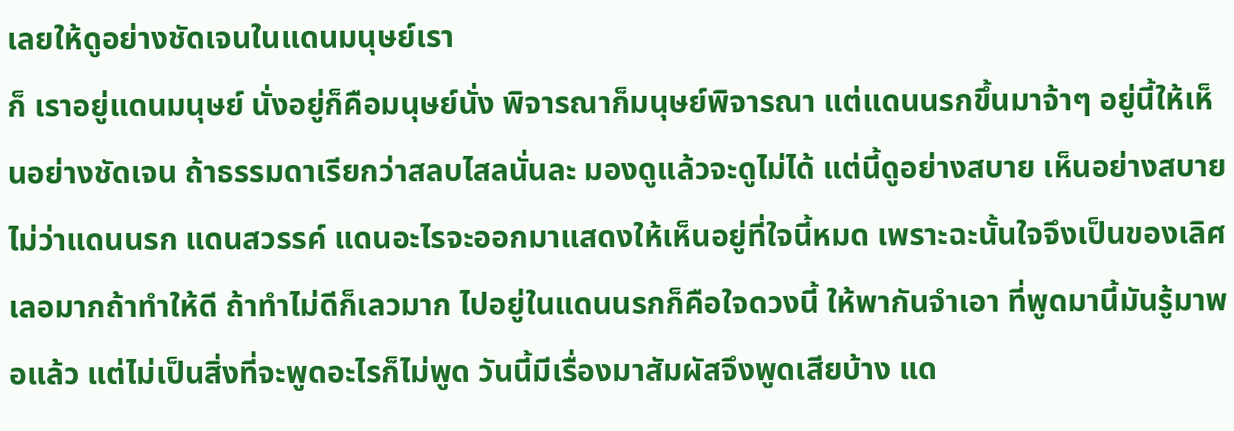เลยให้ดูอย่างชัดเจนในแดนมนุษย์เรา
ก็ เราอยู่แดนมนุษย์ นั่งอยู่ก็คือมนุษย์นั่ง พิจารณาก็มนุษย์พิจารณา แต่แดนนรกขึ้นมาจ้าๆ อยู่นี้ให้เห็นอย่างชัดเจน ถ้าธรรมดาเรียกว่าสลบไสลนั่นละ มองดูแล้วจะดูไม่ได้ แต่นี้ดูอย่างสบาย เห็นอย่างสบาย ไม่ว่าแดนนรก แดนสวรรค์ แดนอะไรจะออกมาแสดงให้เห็นอยู่ที่ใจนี้หมด เพราะฉะนั้นใจจึงเป็นของเลิศเลอมากถ้าทำให้ดี ถ้าทำไม่ดีก็เลวมาก ไปอยู่ในแดนนรกก็คือใจดวงนี้ ให้พากันจำเอา ที่พูดมานี้มันรู้มาพอแล้ว แต่ไม่เป็นสิ่งที่จะพูดอะไรก็ไม่พูด วันนี้มีเรื่องมาสัมผัสจึงพูดเสียบ้าง แด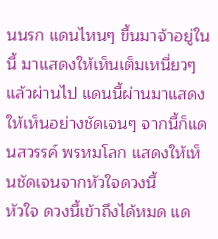นนรก แดนไหนๆ ขึ้นมาจ้าอยู่ในนี้ มาแสดงให้เห็นเต็มเหนี่ยวๆ แล้วผ่านไป แดนนี้ผ่านมาแสดงให้เห็นอย่างชัดเจนๆ จากนี้ก็แดนสวรรค์ พรหมโลก แสดงให้เห็นชัดเจนจากหัวใจดวงนี้
หัวใจ ดวงนี้เข้าถึงได้หมด แด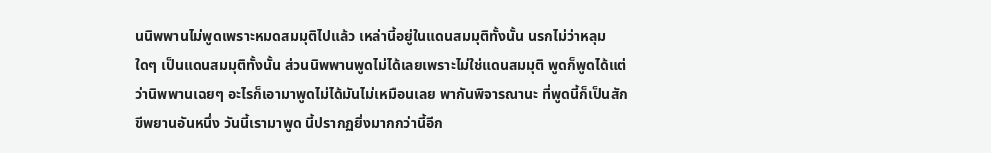นนิพพานไม่พูดเพราะหมดสมมุติไปแล้ว เหล่านี้อยู่ในแดนสมมุติทั้งนั้น นรกไม่ว่าหลุมใดๆ เป็นแดนสมมุติทั้งนั้น ส่วนนิพพานพูดไม่ได้เลยเพราะไม่ใช่แดนสมมุติ พูดก็พูดได้แต่ว่านิพพานเฉยๆ อะไรก็เอามาพูดไม่ได้มันไม่เหมือนเลย พากันพิจารณานะ ที่พูดนี้ก็เป็นสักขีพยานอันหนึ่ง วันนี้เรามาพูด นี้ปรากฏยิ่งมากกว่านี้อีก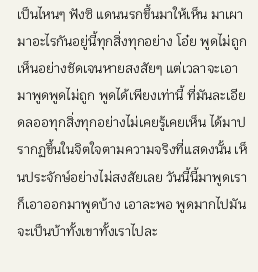เป็นไหนๆ ฟังซิ แดนนรกขึ้นมาให้เห็น มาเผามาอะไรกันอยู่นี้ทุกสิ่งทุกอย่าง โอ๋ย พูดไม่ถูก เห็นอย่างชัดเจนหายสงสัยๆ แต่เวลาจะเอามาพูดพูดไม่ถูก พูดได้เพียงเท่านี้ ที่มันละเอียดลออทุกสิ่งทุกอย่างไม่เคยรู้เคยเห็น ได้มาปรากฏขึ้นในจิตใจตามความจริงที่แสดงนั้น เห็นประจักษ์อย่างไม่สงสัยเลย วันนี้นี้มาพูดเราก็เอาออกมาพูดบ้าง เอาละพอ พูดมากไปมันจะเป็นบ้าทั้งเขาทั้งเราไปละ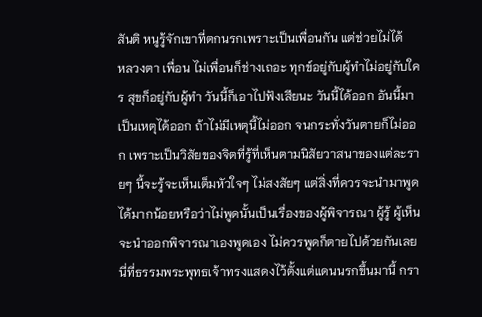สันติ หนูรู้จักเขาที่ตกนรกเพราะเป็นเพื่อนกัน แต่ช่วยไม่ได้
หลวงตา เพื่อน ไม่เพื่อนก็ช่างเถอะ ทุกข์อยู่กับผู้ทำไม่อยู่กับใคร สุขก็อยู่กับผู้ทำ วันนี้ก็เอาไปฟังเสียนะ วันนี้ได้ออก อันนี้มาเป็นเหตุได้ออก ถ้าไม่มีเหตุนี้ไม่ออก จนกระทั่งวันตายก็ไม่ออก เพราะเป็นวิสัยของจิตที่รู้ที่เห็นตามนิสัยวาสนาของแต่ละรายๆ นี้จะรู้จะเห็นเต็มหัวใจๆ ไม่สงสัยๆ แต่สิ่งที่ควรจะนำมาพูดได้มากน้อยหรือว่าไม่พูดนั้นเป็นเรื่องของผู้พิจารณา ผู้รู้ ผู้เห็นจะนำออกพิจารณาเองพูดเอง ไม่ควรพูดก็ตายไปด้วยกันเลย
นี่ที่ธรรมพระพุทธเจ้าทรงแสดงไว้ตั้งแต่แดนนรกขึ้นมานี้ กรา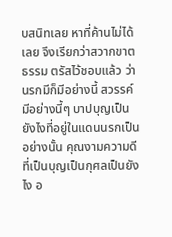บสนิทเลย หาที่ค้านไม่ได้เลย จึงเรียกว่าสวากขาตธรรม ตรัสไว้ชอบแล้ว ว่านรกมีก็มีอย่างนี้ สวรรค์มีอย่างนี้ๆ บาปบุญเป็นยังไงที่อยู่ในแดนนรกเป็นอย่างนั้น คุณงามความดีที่เป็นบุญเป็นกุศลเป็นยังไง อ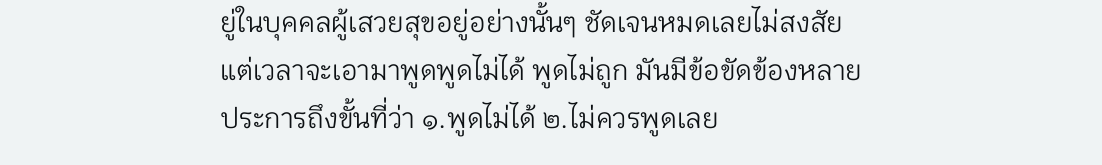ยู่ในบุคคลผู้เสวยสุขอยู่อย่างนั้นๆ ชัดเจนหมดเลยไม่สงสัย แต่เวลาจะเอามาพูดพูดไม่ได้ พูดไม่ถูก มันมีข้อขัดข้องหลายประการถึงขั้นที่ว่า ๑.พูดไม่ได้ ๒.ไม่ควรพูดเลย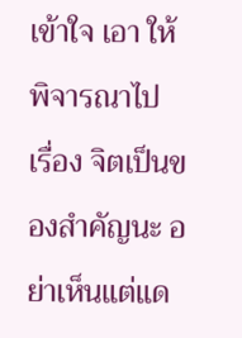เข้าใจ เอา ให้พิจารณาไป
เรื่อง จิตเป็นของสำคัญนะ อย่าเห็นแต่แด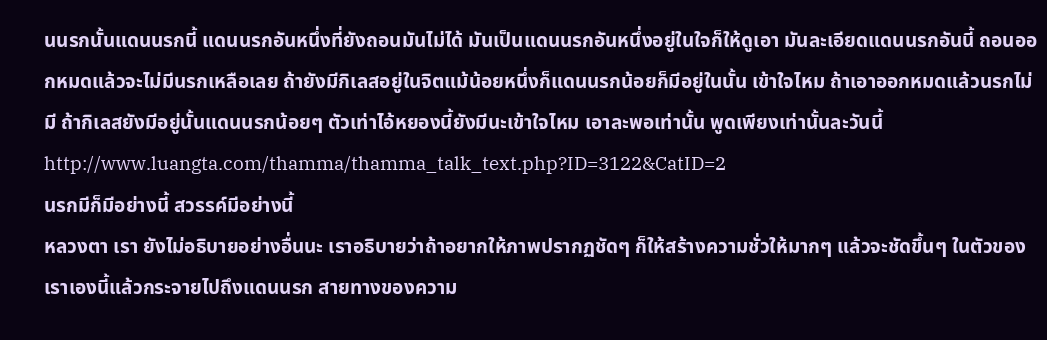นนรกนั้นแดนนรกนี้ แดนนรกอันหนึ่งที่ยังถอนมันไม่ได้ มันเป็นแดนนรกอันหนึ่งอยู่ในใจก็ให้ดูเอา มันละเอียดแดนนรกอันนี้ ถอนออกหมดแล้วจะไม่มีนรกเหลือเลย ถ้ายังมีกิเลสอยู่ในจิตแม้น้อยหนึ่งก็แดนนรกน้อยก็มีอยู่ในนั้น เข้าใจไหม ถ้าเอาออกหมดแล้วนรกไม่มี ถ้ากิเลสยังมีอยู่นั้นแดนนรกน้อยๆ ตัวเท่าไอ้หยองนี้ยังมีนะเข้าใจไหม เอาละพอเท่านั้น พูดเพียงเท่านั้นละวันนี้
http://www.luangta.com/thamma/thamma_talk_text.php?ID=3122&CatID=2
นรกมีก็มีอย่างนี้ สวรรค์มีอย่างนี้
หลวงตา เรา ยังไม่อธิบายอย่างอื่นนะ เราอธิบายว่าถ้าอยากให้ภาพปรากฏชัดๆ ก็ให้สร้างความชั่วให้มากๆ แล้วจะชัดขึ้นๆ ในตัวของเราเองนี้แล้วกระจายไปถึงแดนนรก สายทางของความ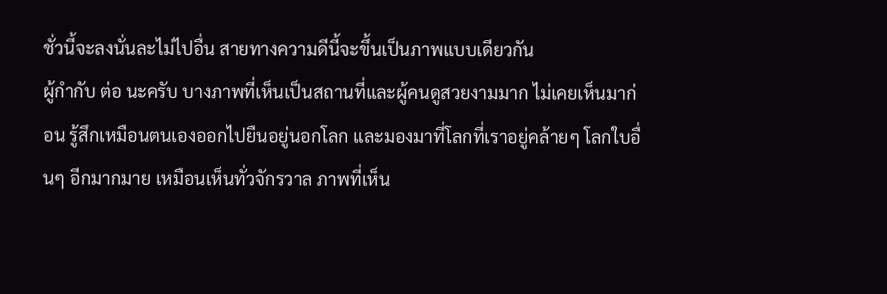ชั่วนี้จะลงนั่นละไม่ไปอื่น สายทางความดีนี้จะขึ้นเป็นภาพแบบเดียวกัน
ผู้กำกับ ต่อ นะครับ บางภาพที่เห็นเป็นสถานที่และผู้คนดูสวยงามมาก ไม่เคยเห็นมาก่อน รู้สึกเหมือนตนเองออกไปยืนอยู่นอกโลก และมองมาที่โลกที่เราอยู่คล้ายๆ โลกใบอื่นๆ อีกมากมาย เหมือนเห็นทั่วจักรวาล ภาพที่เห็น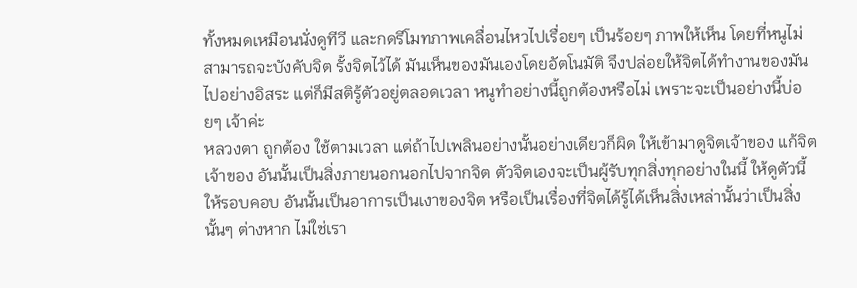ทั้งหมดเหมือนนั่งดูทีวี และกดรีโมทภาพเคลื่อนไหวไปเรื่อยๆ เป็นร้อยๆ ภาพให้เห็น โดยที่หนูไม่สามารถจะบังคับจิต รั้งจิตไว้ได้ มันเห็นของมันเองโดยอัตโนมัติ จึงปล่อยให้จิตได้ทำงานของมันไปอย่างอิสระ แต่ก็มีสติรู้ตัวอยู่ตลอดเวลา หนูทำอย่างนี้ถูกต้องหรือไม่ เพราะจะเป็นอย่างนี้บ่อยๆ เจ้าค่ะ
หลวงตา ถูกต้อง ใช้ตามเวลา แต่ถ้าไปเพลินอย่างนั้นอย่างเดียวก็ผิด ให้เข้ามาดูจิตเจ้าของ แก้จิตเจ้าของ อันนั้นเป็นสิ่งภายนอกนอกไปจากจิต ตัวจิตเองจะเป็นผู้รับทุกสิ่งทุกอย่างในนี้ ให้ดูตัวนี้ให้รอบคอบ อันนั้นเป็นอาการเป็นเงาของจิต หรือเป็นเรื่องที่จิตได้รู้ได้เห็นสิ่งเหล่านั้นว่าเป็นสิ่งนั้นๆ ต่างหาก ไม่ใช่เรา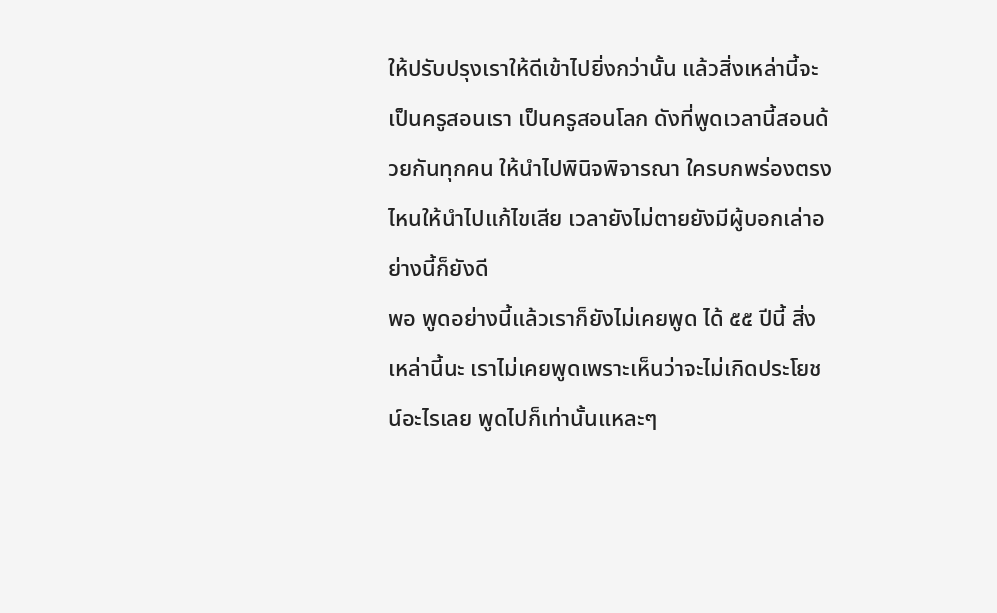ให้ปรับปรุงเราให้ดีเข้าไปยิ่งกว่านั้น แล้วสิ่งเหล่านี้จะเป็นครูสอนเรา เป็นครูสอนโลก ดังที่พูดเวลานี้สอนด้วยกันทุกคน ให้นำไปพินิจพิจารณา ใครบกพร่องตรงไหนให้นำไปแก้ไขเสีย เวลายังไม่ตายยังมีผู้บอกเล่าอย่างนี้ก็ยังดี
พอ พูดอย่างนี้แล้วเราก็ยังไม่เคยพูด ได้ ๕๕ ปีนี้ สิ่งเหล่านี้นะ เราไม่เคยพูดเพราะเห็นว่าจะไม่เกิดประโยชน์อะไรเลย พูดไปก็เท่านั้นแหละๆ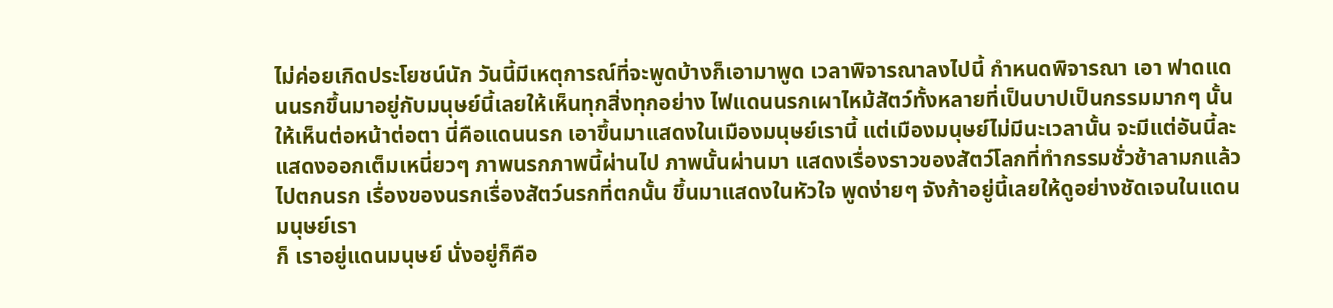ไม่ค่อยเกิดประโยชน์นัก วันนี้มีเหตุการณ์ที่จะพูดบ้างก็เอามาพูด เวลาพิจารณาลงไปนี้ กำหนดพิจารณา เอา ฟาดแดนนรกขึ้นมาอยู่กับมนุษย์นี้เลยให้เห็นทุกสิ่งทุกอย่าง ไฟแดนนรกเผาไหม้สัตว์ทั้งหลายที่เป็นบาปเป็นกรรมมากๆ นั้นให้เห็นต่อหน้าต่อตา นี่คือแดนนรก เอาขึ้นมาแสดงในเมืองมนุษย์เรานี้ แต่เมืองมนุษย์ไม่มีนะเวลานั้น จะมีแต่อันนี้ละแสดงออกเต็มเหนี่ยวๆ ภาพนรกภาพนี้ผ่านไป ภาพนั้นผ่านมา แสดงเรื่องราวของสัตว์โลกที่ทำกรรมชั่วช้าลามกแล้วไปตกนรก เรื่องของนรกเรื่องสัตว์นรกที่ตกนั้น ขึ้นมาแสดงในหัวใจ พูดง่ายๆ จังก้าอยู่นี้เลยให้ดูอย่างชัดเจนในแดนมนุษย์เรา
ก็ เราอยู่แดนมนุษย์ นั่งอยู่ก็คือ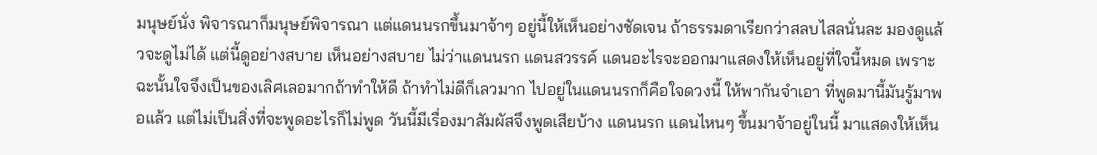มนุษย์นั่ง พิจารณาก็มนุษย์พิจารณา แต่แดนนรกขึ้นมาจ้าๆ อยู่นี้ให้เห็นอย่างชัดเจน ถ้าธรรมดาเรียกว่าสลบไสลนั่นละ มองดูแล้วจะดูไม่ได้ แต่นี้ดูอย่างสบาย เห็นอย่างสบาย ไม่ว่าแดนนรก แดนสวรรค์ แดนอะไรจะออกมาแสดงให้เห็นอยู่ที่ใจนี้หมด เพราะฉะนั้นใจจึงเป็นของเลิศเลอมากถ้าทำให้ดี ถ้าทำไม่ดีก็เลวมาก ไปอยู่ในแดนนรกก็คือใจดวงนี้ ให้พากันจำเอา ที่พูดมานี้มันรู้มาพอแล้ว แต่ไม่เป็นสิ่งที่จะพูดอะไรก็ไม่พูด วันนี้มีเรื่องมาสัมผัสจึงพูดเสียบ้าง แดนนรก แดนไหนๆ ขึ้นมาจ้าอยู่ในนี้ มาแสดงให้เห็น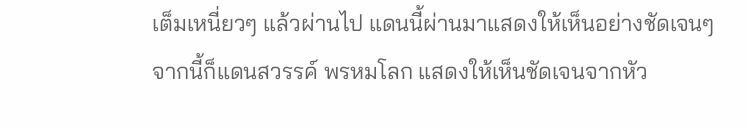เต็มเหนี่ยวๆ แล้วผ่านไป แดนนี้ผ่านมาแสดงให้เห็นอย่างชัดเจนๆ จากนี้ก็แดนสวรรค์ พรหมโลก แสดงให้เห็นชัดเจนจากหัว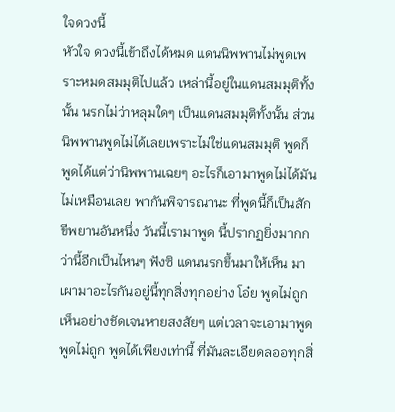ใจดวงนี้
หัวใจ ดวงนี้เข้าถึงได้หมด แดนนิพพานไม่พูดเพราะหมดสมมุติไปแล้ว เหล่านี้อยู่ในแดนสมมุติทั้งนั้น นรกไม่ว่าหลุมใดๆ เป็นแดนสมมุติทั้งนั้น ส่วนนิพพานพูดไม่ได้เลยเพราะไม่ใช่แดนสมมุติ พูดก็พูดได้แต่ว่านิพพานเฉยๆ อะไรก็เอามาพูดไม่ได้มันไม่เหมือนเลย พากันพิจารณานะ ที่พูดนี้ก็เป็นสักขีพยานอันหนึ่ง วันนี้เรามาพูด นี้ปรากฏยิ่งมากกว่านี้อีกเป็นไหนๆ ฟังซิ แดนนรกขึ้นมาให้เห็น มาเผามาอะไรกันอยู่นี้ทุกสิ่งทุกอย่าง โอ๋ย พูดไม่ถูก เห็นอย่างชัดเจนหายสงสัยๆ แต่เวลาจะเอามาพูดพูดไม่ถูก พูดได้เพียงเท่านี้ ที่มันละเอียดลออทุกสิ่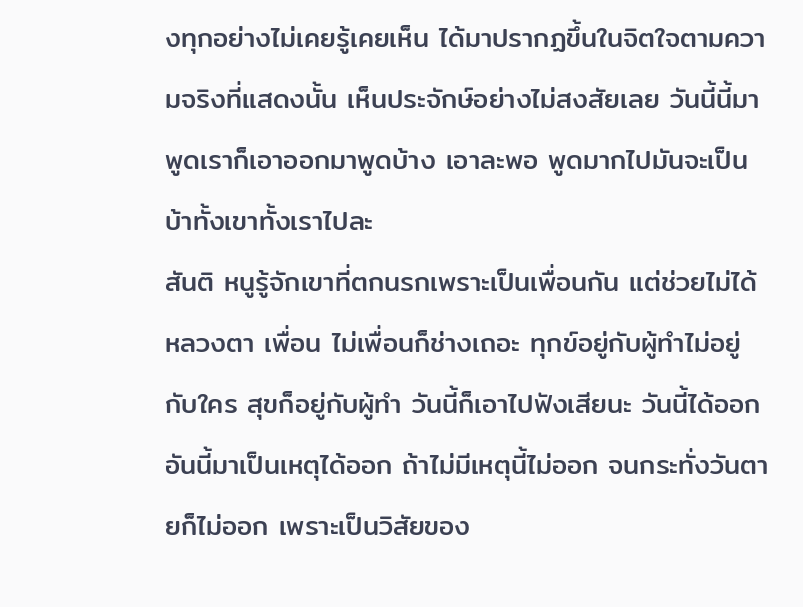งทุกอย่างไม่เคยรู้เคยเห็น ได้มาปรากฏขึ้นในจิตใจตามความจริงที่แสดงนั้น เห็นประจักษ์อย่างไม่สงสัยเลย วันนี้นี้มาพูดเราก็เอาออกมาพูดบ้าง เอาละพอ พูดมากไปมันจะเป็นบ้าทั้งเขาทั้งเราไปละ
สันติ หนูรู้จักเขาที่ตกนรกเพราะเป็นเพื่อนกัน แต่ช่วยไม่ได้
หลวงตา เพื่อน ไม่เพื่อนก็ช่างเถอะ ทุกข์อยู่กับผู้ทำไม่อยู่กับใคร สุขก็อยู่กับผู้ทำ วันนี้ก็เอาไปฟังเสียนะ วันนี้ได้ออก อันนี้มาเป็นเหตุได้ออก ถ้าไม่มีเหตุนี้ไม่ออก จนกระทั่งวันตายก็ไม่ออก เพราะเป็นวิสัยของ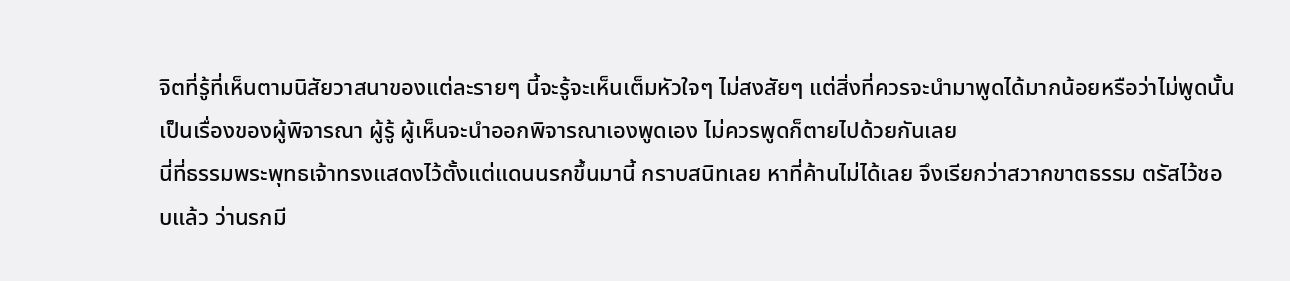จิตที่รู้ที่เห็นตามนิสัยวาสนาของแต่ละรายๆ นี้จะรู้จะเห็นเต็มหัวใจๆ ไม่สงสัยๆ แต่สิ่งที่ควรจะนำมาพูดได้มากน้อยหรือว่าไม่พูดนั้นเป็นเรื่องของผู้พิจารณา ผู้รู้ ผู้เห็นจะนำออกพิจารณาเองพูดเอง ไม่ควรพูดก็ตายไปด้วยกันเลย
นี่ที่ธรรมพระพุทธเจ้าทรงแสดงไว้ตั้งแต่แดนนรกขึ้นมานี้ กราบสนิทเลย หาที่ค้านไม่ได้เลย จึงเรียกว่าสวากขาตธรรม ตรัสไว้ชอบแล้ว ว่านรกมี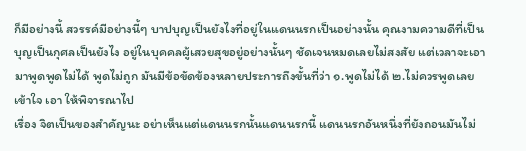ก็มีอย่างนี้ สวรรค์มีอย่างนี้ๆ บาปบุญเป็นยังไงที่อยู่ในแดนนรกเป็นอย่างนั้น คุณงามความดีที่เป็นบุญเป็นกุศลเป็นยังไง อยู่ในบุคคลผู้เสวยสุขอยู่อย่างนั้นๆ ชัดเจนหมดเลยไม่สงสัย แต่เวลาจะเอามาพูดพูดไม่ได้ พูดไม่ถูก มันมีข้อขัดข้องหลายประการถึงขั้นที่ว่า ๑.พูดไม่ได้ ๒.ไม่ควรพูดเลย เข้าใจ เอา ให้พิจารณาไป
เรื่อง จิตเป็นของสำคัญนะ อย่าเห็นแต่แดนนรกนั้นแดนนรกนี้ แดนนรกอันหนึ่งที่ยังถอนมันไม่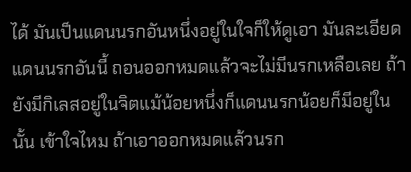ได้ มันเป็นแดนนรกอันหนึ่งอยู่ในใจก็ให้ดูเอา มันละเอียดแดนนรกอันนี้ ถอนออกหมดแล้วจะไม่มีนรกเหลือเลย ถ้ายังมีกิเลสอยู่ในจิตแม้น้อยหนึ่งก็แดนนรกน้อยก็มีอยู่ในนั้น เข้าใจไหม ถ้าเอาออกหมดแล้วนรก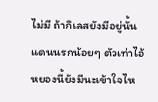ไม่มี ถ้ากิเลสยังมีอยู่นั้นแดนนรกน้อยๆ ตัวเท่าไอ้หยองนี้ยังมีนะเข้าใจไห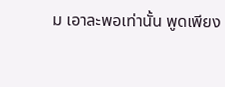ม เอาละพอเท่านั้น พูดเพียง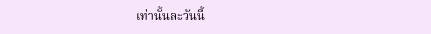เท่านั้นละวันนี้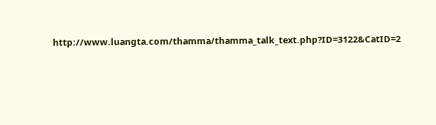http://www.luangta.com/thamma/thamma_talk_text.php?ID=3122&CatID=2